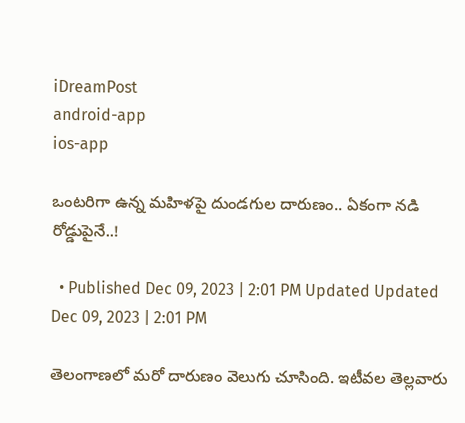iDreamPost
android-app
ios-app

ఒంటరిగా ఉన్న మహిళపై దుండగుల దారుణం.. ఏకంగా నడి రోడ్డుపైనే..!

  • Published Dec 09, 2023 | 2:01 PM Updated Updated Dec 09, 2023 | 2:01 PM

తెలంగాణలో మరో దారుణం వెలుగు చూసింది. ఇటీవల తెల్లవారు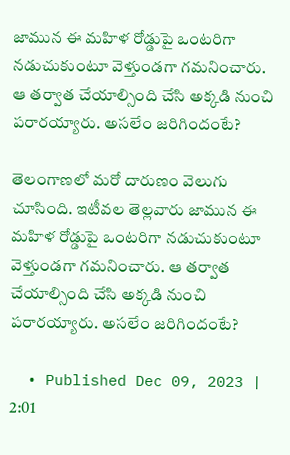జామున ఈ మహిళ రోడ్డుపై ఒంటరిగా నడుచుకుంటూ వెళ్తుండగా గమనించారు. ఆ తర్వాత చేయాల్సింది చేసి అక్కడి నుంచి పరారయ్యారు. అసలేం జరిగిందంటే?

తెలంగాణలో మరో దారుణం వెలుగు చూసింది. ఇటీవల తెల్లవారు జామున ఈ మహిళ రోడ్డుపై ఒంటరిగా నడుచుకుంటూ వెళ్తుండగా గమనించారు. ఆ తర్వాత చేయాల్సింది చేసి అక్కడి నుంచి పరారయ్యారు. అసలేం జరిగిందంటే?

  • Published Dec 09, 2023 | 2:01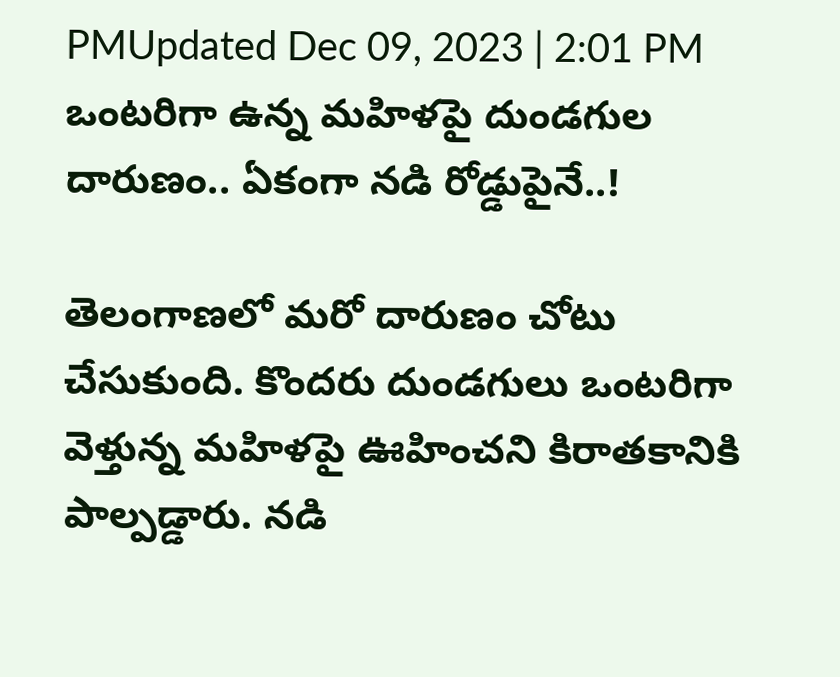PMUpdated Dec 09, 2023 | 2:01 PM
ఒంటరిగా ఉన్న మహిళపై దుండగుల దారుణం.. ఏకంగా నడి రోడ్డుపైనే..!

తెలంగాణలో మరో దారుణం చోటు చేసుకుంది. కొందరు దుండగులు ఒంటరిగా వెళ్తున్న మహిళపై ఊహించని కిరాతకానికి పాల్పడ్డారు. నడి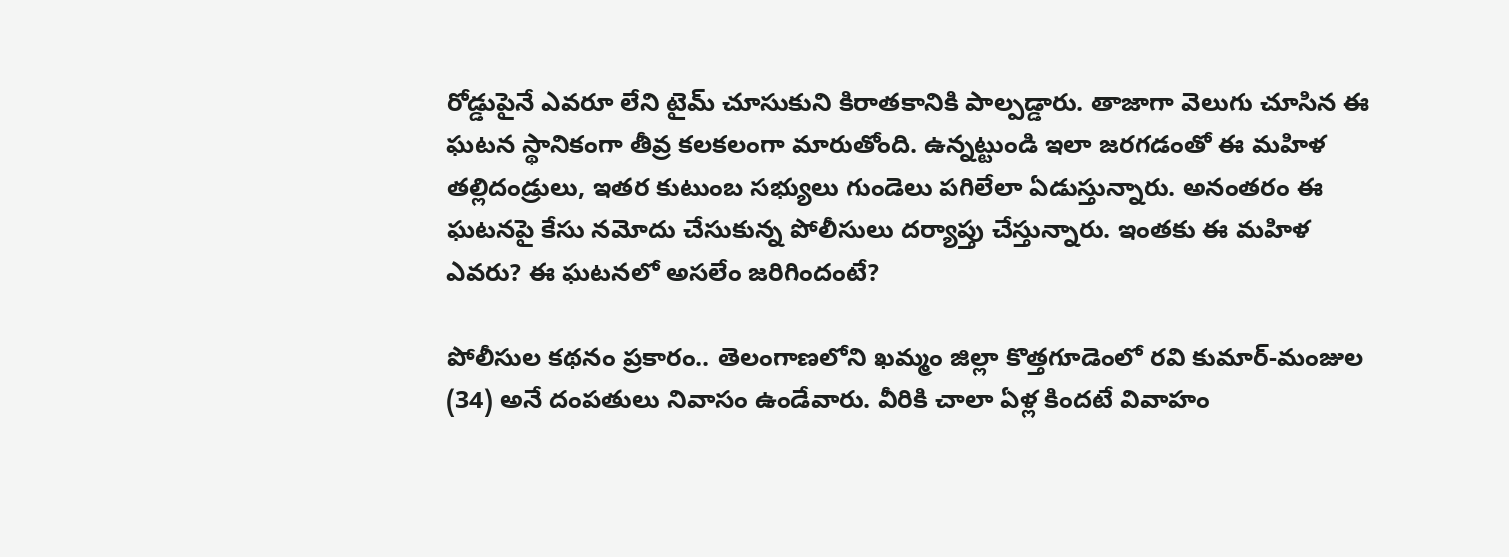రోడ్డుపైనే ఎవరూ లేని టైమ్ చూసుకుని కిరాతకానికి పాల్పడ్డారు. తాజాగా వెలుగు చూసిన ఈ ఘటన స్థానికంగా తీవ్ర కలకలంగా మారుతోంది. ఉన్నట్టుండి ఇలా జరగడంతో ఈ మహిళ తల్లిదండ్రులు, ఇతర కుటుంబ సభ్యులు గుండెలు పగిలేలా ఏడుస్తున్నారు. అనంతరం ఈ ఘటనపై కేసు నమోదు చేసుకున్న పోలీసులు దర్యాప్తు చేస్తున్నారు. ఇంతకు ఈ మహిళ ఎవరు? ఈ ఘటనలో అసలేం జరిగిందంటే?

పోలీసుల కథనం ప్రకారం.. తెలంగాణలోని ఖమ్మం జిల్లా కొత్తగూడెంలో రవి కుమార్-మంజుల (34) అనే దంపతులు నివాసం ఉండేవారు. వీరికి చాలా ఏళ్ల కిందటే వివాహం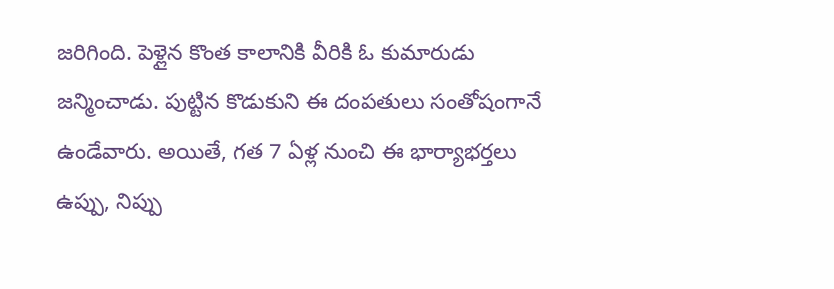జరిగింది. పెళ్లైన కొంత కాలానికి వీరికి ఓ కుమారుడు జన్మించాడు. పుట్టిన కొడుకుని ఈ దంపతులు సంతోషంగానే ఉండేవారు. అయితే, గత 7 ఏళ్ల నుంచి ఈ భార్యాభర్తలు ఉప్పు, నిప్పు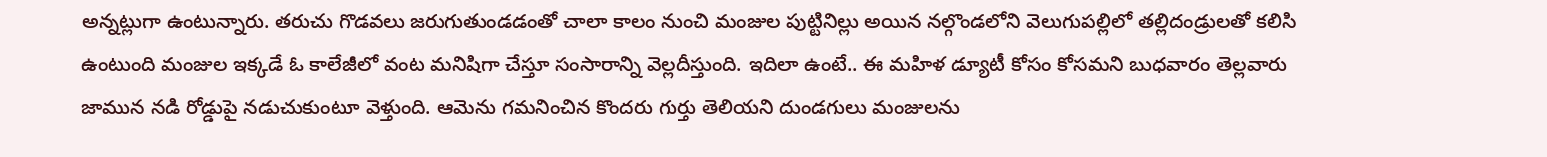అన్నట్లుగా ఉంటున్నారు. తరుచు గొడవలు జరుగుతుండడంతో చాలా కాలం నుంచి మంజుల పుట్టినిల్లు అయిన నల్గొండలోని వెలుగుపల్లిలో తల్లిదండ్రులతో కలిసి ఉంటుంది మంజుల ఇక్కడే ఓ కాలేజీలో వంట మనిషిగా చేస్తూ సంసారాన్ని వెల్లదీస్తుంది. ఇదిలా ఉంటే.. ఈ మహిళ డ్యూటీ కోసం కోసమని బుధవారం తెల్లవారు జామున నడి రోడ్డుపై నడుచుకుంటూ వెళ్తుంది. ఆమెను గమనించిన కొందరు గుర్తు తెలియని దుండగులు మంజులను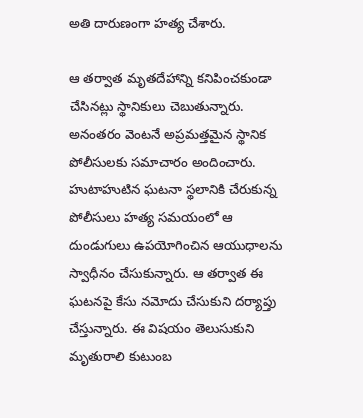అతి దారుణంగా హత్య చేశారు.

ఆ తర్వాత మృతదేహాన్ని కనిపించకుండా చేసినట్లు స్థానికులు చెబుతున్నారు. అనంతరం వెంటనే అప్రమత్తమైన స్థానిక పోలీసులకు సమాచారం అందించారు. హుటాహుటిన ఘటనా స్థలానికి చేరుకున్న పోలీసులు హత్య సమయంలో ఆ దుండుగులు ఉపయోగించిన ఆయుధాలను స్వాధీనం చేసుకున్నారు. ఆ తర్వాత ఈ ఘటనపై కేసు నమోదు చేసుకుని దర్యాప్తు చేస్తున్నారు. ఈ విషయం తెలుసుకుని మృతురాలి కుటుంబ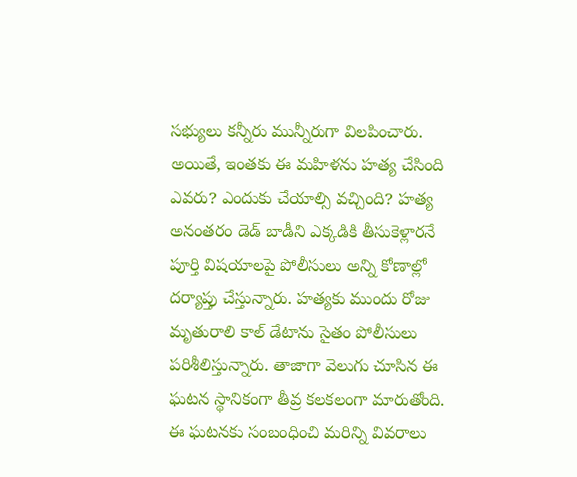సభ్యులు కన్నీరు మున్నీరుగా విలపించారు. అయితే, ఇంతకు ఈ మహిళను హత్య చేసింది ఎవరు? ఎందుకు చేయాల్సి వచ్చింది? హత్య అనంతరం డెడ్ బాడీని ఎక్కడికి తీసుకెళ్లారనే పూర్తి విషయాలపై పోలీసులు అన్ని కోణాల్లో దర్యాప్తు చేస్తున్నారు. హత్యకు ముందు రోజు మృతురాలి కాల్ డేటాను సైతం పోలీసులు పరిశీలిస్తున్నారు. తాజాగా వెలుగు చూసిన ఈ ఘటన స్థానికంగా తీవ్ర కలకలంగా మారుతోంది. ఈ ఘటనకు సంబంధించి మరిన్ని వివరాలు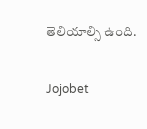తెలియాల్సి ఉంది.

Jojobet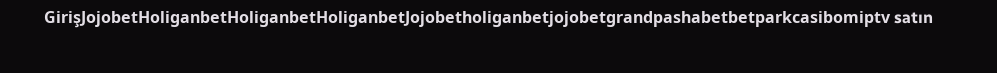GirişJojobetHoliganbetHoliganbetHoliganbetJojobetholiganbetjojobetgrandpashabetbetparkcasibomiptv satın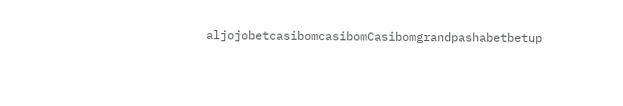aljojobetcasibomcasibomCasibomgrandpashabetbetup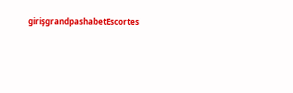girişgrandpashabetEscortes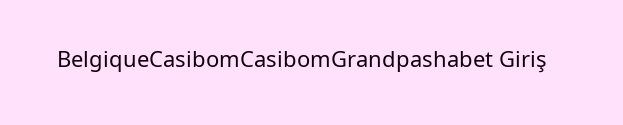BelgiqueCasibomCasibomGrandpashabet Giriş